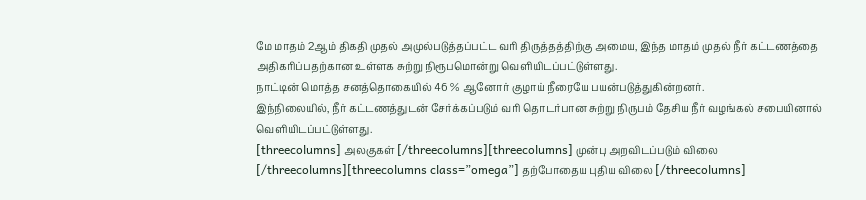மே மாதம் 2ஆம் திகதி முதல் அமுல்படுத்தப்பட்ட வரி திருத்தத்திற்கு அமைய, இந்த மாதம் முதல் நீர் கட்டணத்தை அதிகரிப்பதற்கான உள்ளக சுற்று நிரூபமொன்று வெளியிடப்பட்டுள்ளது.
நாட்டின் மொத்த சனத்தொகையில் 46 % ஆனோர் குழாய் நீரையே பயன்படுத்துகின்றனர்.
இந்நிலையில், நீர் கட்டணத்துடன் சேர்க்கப்படும் வரி தொடர்பான சுற்று நிருபம் தேசிய நீர் வழங்கல் சபையினால் வெளியிடப்பட்டுள்ளது.
[threecolumns] அலகுகள் [/threecolumns][threecolumns] முன்பு அறவிடப்படும் விலை [/threecolumns][threecolumns class=”omega”] தற்போதைய புதிய விலை [/threecolumns]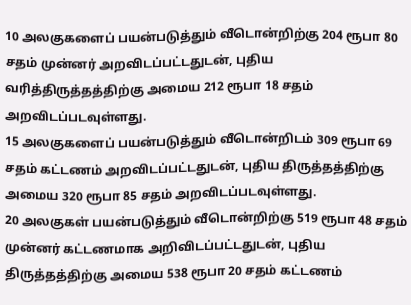10 அலகுகளைப் பயன்படுத்தும் வீடொன்றிற்கு 204 ரூபா 80 சதம் முன்னர் அறவிடப்பட்டதுடன், புதிய வரித்திருத்தத்திற்கு அமைய 212 ரூபா 18 சதம் அறவிடப்படவுள்ளது.
15 அலகுகளைப் பயன்படுத்தும் வீடொன்றிடம் 309 ரூபா 69 சதம் கட்டணம் அறவிடப்பட்டதுடன், புதிய திருத்தத்திற்கு அமைய 320 ரூபா 85 சதம் அறவிடப்படவுள்ளது.
20 அலகுகள் பயன்படுத்தும் வீடொன்றிற்கு 519 ரூபா 48 சதம் முன்னர் கட்டணமாக அறிவிடப்பட்டதுடன், புதிய திருத்தத்திற்கு அமைய 538 ரூபா 20 சதம் கட்டணம்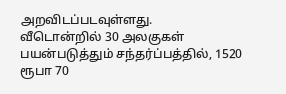அறவிடப்படவுள்ளது.
வீடொன்றில் 30 அலகுகள் பயன்படுத்தும் சந்தர்ப்பத்தில், 1520 ரூபா 70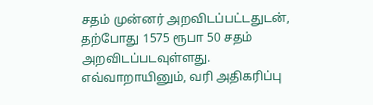சதம் முன்னர் அறவிடப்பட்டதுடன், தற்போது 1575 ரூபா 50 சதம் அறவிடப்படவுள்ளது.
எவ்வாறாயினும், வரி அதிகரிப்பு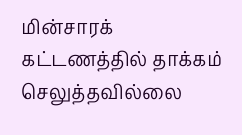மின்சாரக் கட்டணத்தில் தாக்கம் செலுத்தவில்லை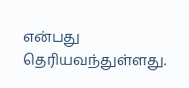என்பது தெரியவந்துள்ளது.